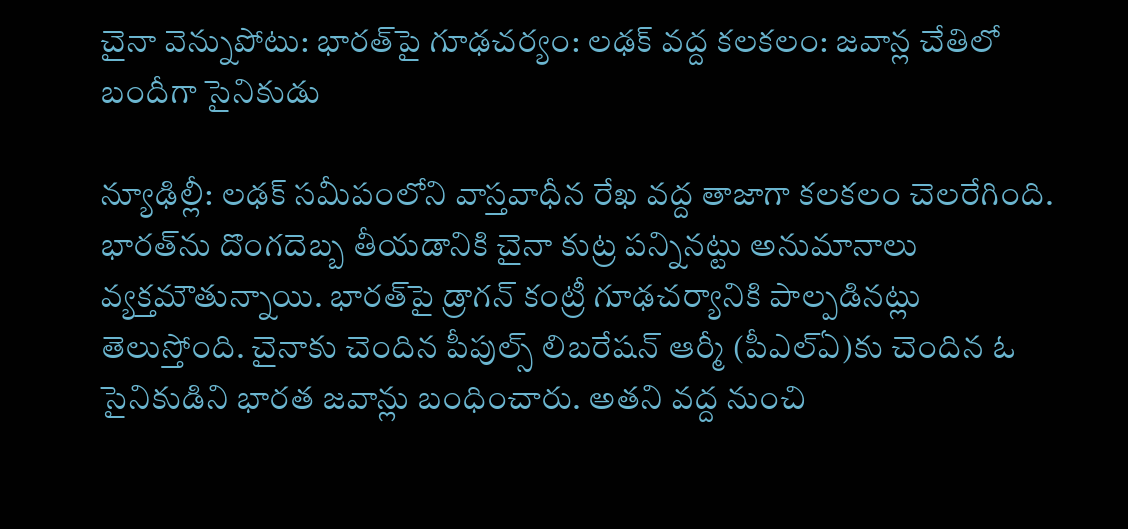చైనా వెన్నుపోటు: భారత్‌పై గూఢచర్యం: లఢక్ వద్ద కలకలం: జవాన్ల చేతిలో బందీగా సైనికుడు

న్యూఢిల్లీ: లఢక్ సమీపంలోని వాస్తవాధీన రేఖ వద్ద తాజాగా కలకలం చెలరేగింది. భారత్‌‌ను దొంగదెబ్బ తీయడానికి చైనా కుట్ర పన్నినట్టు అనుమానాలు వ్యక్తమౌతున్నాయి. భారత్‌పై డ్రాగన్ కంట్రీ గూఢచర్యానికి పాల్పడినట్లు తెలుస్తోంది. చైనాకు చెందిన పీపుల్స్ లిబరేషన్ ఆర్మీ (పీఎల్ఏ)కు చెందిన ఓ సైనికుడిని భారత జవాన్లు బంధించారు. అతని వద్ద నుంచి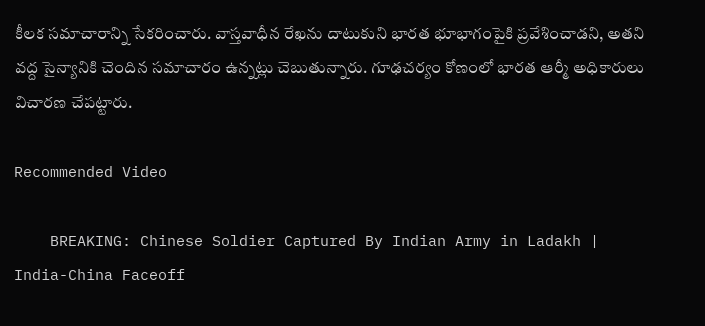కీలక సమాచారాన్ని సేకరించారు. వాస్తవాధీన రేఖను దాటుకుని భారత భూభాగంపైకి ప్రవేశించాడని, అతని వద్ద సైన్యానికి చెందిన సమాచారం ఉన్నట్లు చెబుతున్నారు. గూఢచర్యం కోణంలో భారత ఆర్మీ అధికారులు విచారణ చేపట్టారు.

Recommended Video

    BREAKING: Chinese Soldier Captured By Indian Army in Ladakh | India-China Faceoff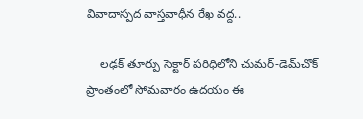వివాదాస్పద వాస్తవాధీన రేఖ వద్ద..

    లఢక్ తూర్పు సెక్టార్ పరిధిలోని చుమర్-డెమ్‌చొక్ ప్రాంతంలో సోమవారం ఉదయం ఈ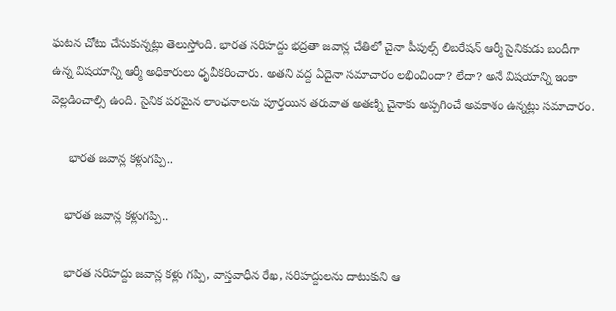ఘటన చోటు చేసుకున్నట్లు తెలుస్తోంది. భారత సరిహద్దు భద్రతా జవాన్ల చేతిలో చైనా పీపుల్స్ లిబరేషన్ ఆర్మీ సైనికుడు బందీగా ఉన్న విషయాన్ని ఆర్మీ అధికారులు ధృవీకరించారు. అతని వద్ద ఏదైనా సమాచారం లభించిందా? లేదా? అనే విషయాన్ని ఇంకా వెల్లడించాల్సి ఉంది. సైనిక పరమైన లాంఛనాలను పూర్తయిన తరువాత అతణ్ని చైనాకు అప్పగించే అవకాశం ఉన్నట్లు సమాచారం.

     భారత జవాన్ల కళ్లుగప్పి..

    భారత జవాన్ల కళ్లుగప్పి..

    భారత సరిహద్దు జవాన్ల కళ్లు గప్పి, వాస్తవాధీన రేఖ, సరిహద్దులను దాటుకుని ఆ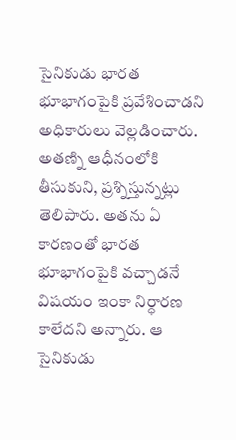సైనికుడు భారత భూభాగంపైకి ప్రవేశించాడని అధికారులు వెల్లడించారు. అతణ్ని ఆధీనంలోకి తీసుకుని, ప్రశ్నిస్తున్నట్లు తెలిపారు. అతను ఏ కారణంతో భారత భూభాగంపైకి వచ్చాడనే విషయం ఇంకా నిర్ధారణ కాలేదని అన్నారు. ఆ సైనికుడు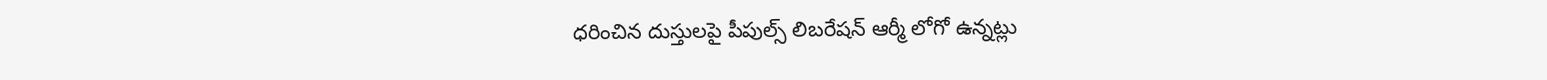ధరించిన దుస్తులపై పీపుల్స్ లిబరేషన్ ఆర్మీ లోగో ఉన్నట్లు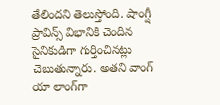తేలిందని తెలుస్తోంది. షాంగ్షీ ప్రావిన్స్‌‌ విభానికి చెందిన సైనికుడిగా గుర్తించినట్లు చెబుతున్నారు. అతని వాంగ్ యా లాంగ్‌గా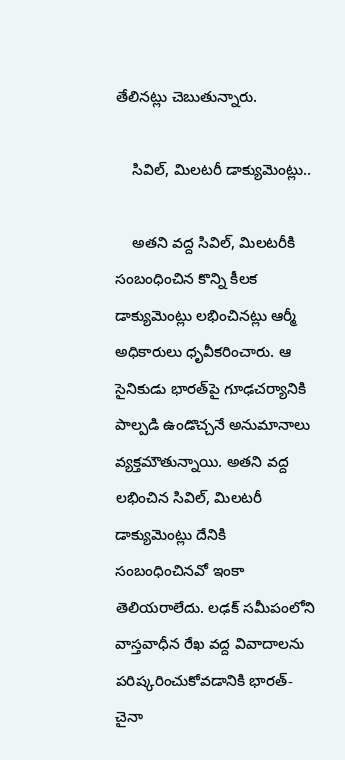తేలినట్లు చెబుతున్నారు.

    సివిల్, మిలటరీ డాక్యుమెంట్లు..

    అతని వద్ద సివిల్, మిలటరీకి సంబంధించిన కొన్ని కీలక డాక్యుమెంట్లు లభించినట్లు ఆర్మీ అధికారులు ధృవీకరించారు. ఆ సైనికుడు భారత్‌పై గూఢచర్యానికి పాల్పడి ఉండొచ్చనే అనుమానాలు వ్యక్తమౌతున్నాయి. అతని వద్ద లభించిన సివిల్, మిలటరీ డాక్యుమెంట్లు దేనికి సంబంధించినవో ఇంకా తెలియరాలేదు. లఢక్ సమీపంలోని వాస్తవాధీన రేఖ వద్ద వివాదాలను పరిష్కరించుకోవడానికి భారత్-చైనా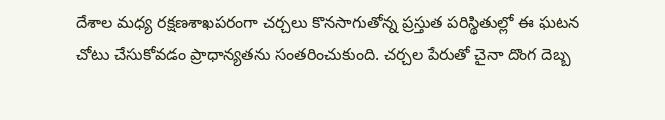దేశాల మధ్య రక్షణశాఖపరంగా చర్చలు కొనసాగుతోన్న ప్రస్తుత పరిస్థితుల్లో ఈ ఘటన చోటు చేసుకోవడం ప్రాధాన్యతను సంతరించుకుంది. చర్చల పేరుతో చైనా దొంగ దెబ్బ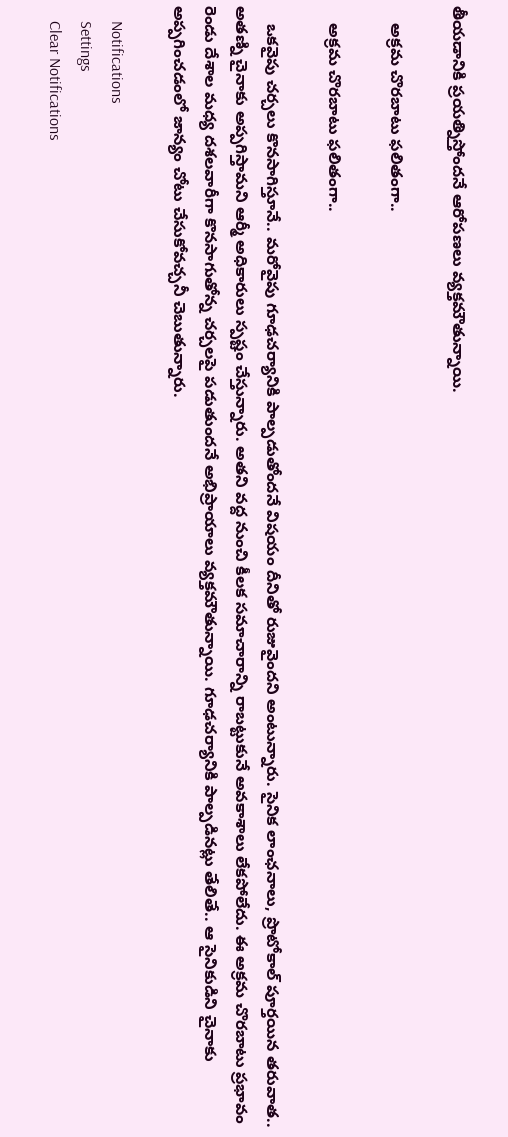తీయడానికి ప్రయత్నిస్తోందనే ఆరోపణలు వ్యక్తమౌతున్నాయి.

    అక్రమ చొరబాటు ఫలితంగా..

    అక్రమ చొరబాటు ఫలితంగా..

    ఒకవైపు చర్చలు కొనసాగిస్తూనే.. మరోవైపు గూఢచర్యానికి పాల్పడుతోందనే విషయం దీనితో రుజువైందని అంటున్నారు. సైనిక లాంఛనాలు, ప్రొటోకాల్ పూర్తయిన తరువాత.. అతణ్ని చైనాకు అప్పగిస్తామని ఆర్మీ అధికారులు స్పష్టం చేస్తున్నారు. అతని వద్ద నుంచి కీలక సమాచారాన్ని రాబట్టుకునే అవకాశాలు లేకపోలేదు. ఈ అక్రమ చొరబాటు ప్రభావం రెండు దేశాల మధ్య దశలవారీగా కొనసాగుతోన్న చర్చలపై పడుతుందనే అభిప్రాయాలు వ్యక్తమౌతున్నాయి. గూఢచర్యానికి పాల్పడినట్లు తేలితే.. ఆ సైనికుడిని చైనాకు అప్పగించడంలో జాన్యం చోటు చేసుకోవచ్చనీ చెబుతున్నారు.

    Notifications
    Settings
    Clear Notifications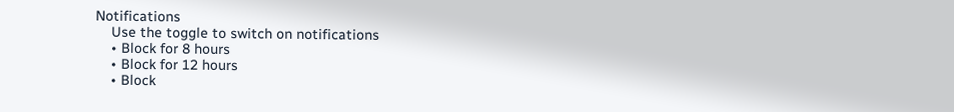Notifications
    Use the toggle to switch on notifications
    • Block for 8 hours
    • Block for 12 hours
    • Block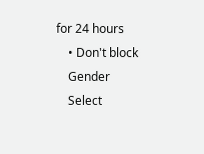for 24 hours
    • Don't block
    Gender
    Select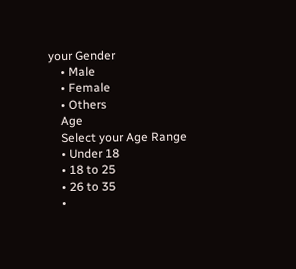your Gender
    • Male
    • Female
    • Others
    Age
    Select your Age Range
    • Under 18
    • 18 to 25
    • 26 to 35
    •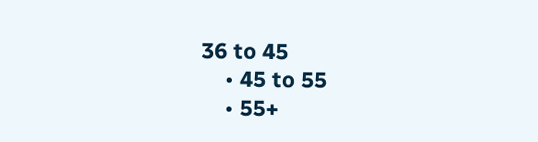36 to 45
    • 45 to 55
    • 55+